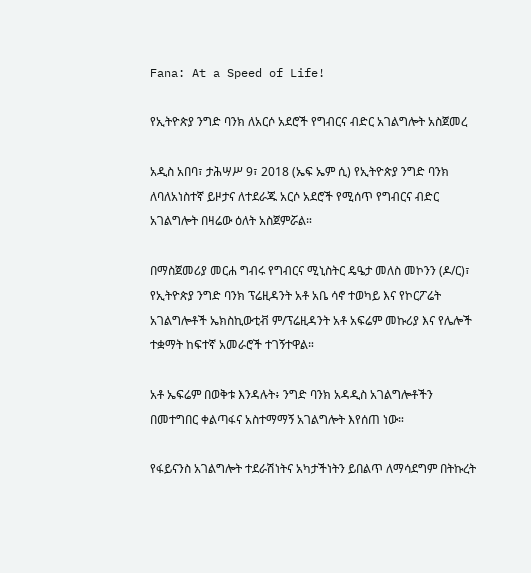Fana: At a Speed of Life!

የኢትዮጵያ ንግድ ባንክ ለአርሶ አደሮች የግብርና ብድር አገልግሎት አስጀመረ

አዲስ አበባ፣ ታሕሣሥ 9፣ 2018 (ኤፍ ኤም ሲ) የኢትዮጵያ ንግድ ባንክ ለባለአነስተኛ ይዞታና ለተደራጁ አርሶ አደሮች የሚሰጥ የግብርና ብድር አገልግሎት በዛሬው ዕለት አስጀምሯል።

በማስጀመሪያ መርሐ ግብሩ የግብርና ሚኒስትር ዴዔታ መለስ መኮንን (ዶ/ር)፣ የኢትዮጵያ ንግድ ባንክ ፕሬዚዳንት አቶ አቤ ሳኖ ተወካይ እና የኮርፖሬት አገልግሎቶች ኤክስኪውቲቭ ም/ፕሬዚዳንት አቶ አፍሬም መኩሪያ እና የሌሎች ተቋማት ከፍተኛ አመራሮች ተገኝተዋል።

አቶ ኤፍሬም በወቅቱ እንዳሉት፥ ንግድ ባንክ አዳዲስ አገልግሎቶችን በመተግበር ቀልጣፋና አስተማማኝ አገልግሎት እየሰጠ ነው።

የፋይናንስ አገልግሎት ተደራሽነትና አካታችነትን ይበልጥ ለማሳደግም በትኩረት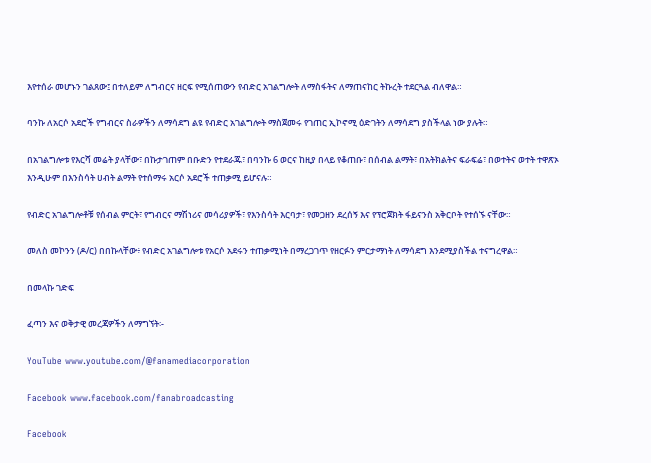እየተሰራ መሆኑን ገልጸው፤ በተለይም ለግብርና ዘርፍ የሚሰጠውን የብድር አገልግሎት ለማስፋትና ለማጠናከር ትኩረት ተደርጓል ብለዋል።

ባንኩ ለአርሶ አደሮች የግብርና ስራዎችን ለማሳደግ ልዩ የብድር አገልግሎት ማስጀመሩ የገጠር ኢኮኖሚ ዕድገትን ለማሳደግ ያስችላል ነው ያሉት።

በአገልግሎቱ የእርሻ መሬት ያላቸው፣ በኩታገጠም በቡድን የተደራጁ፣ በባንኩ 6 ወርና ከዚያ በላይ የቆጠቡ፣ በሰብል ልማት፣ በአትክልትና ፍራፍሬ፣ በወተትና ወተት ተዋጽኦ እንዲሁም በእንስሳት ሀብት ልማት የተሰማሩ አርሶ አደሮች ተጠቃሚ ይሆናሉ።

የብድር አገልግሎቶቹ የሰብል ምርት፣ የግብርና ማሽነሪና መሳሪያዎች፣ የእንስሳት እርባታ፣ የመጋዘን ደረሰኝ እና የፕሮጀክት ፋይናንስ አቅርቦት የተሰኙ ናቸው።

መለስ መኮንን (ዶ/ር) በበኩላቸው፥ የብድር አገልግሎቱ የአርሶ አደሩን ተጠቃሚነት በማረጋገጥ የዘርፉን ምርታማነት ለማሳደግ እንደሚያስችል ተናግረዋል።

በመላኩ ገድፍ

ፈጣን እና ወቅታዊ መረጃዎችን ለማግኘት፡-

YouTube www.youtube.com/@fanamediacorporation

Facebook www.facebook.com/fanabroadcasting

Facebook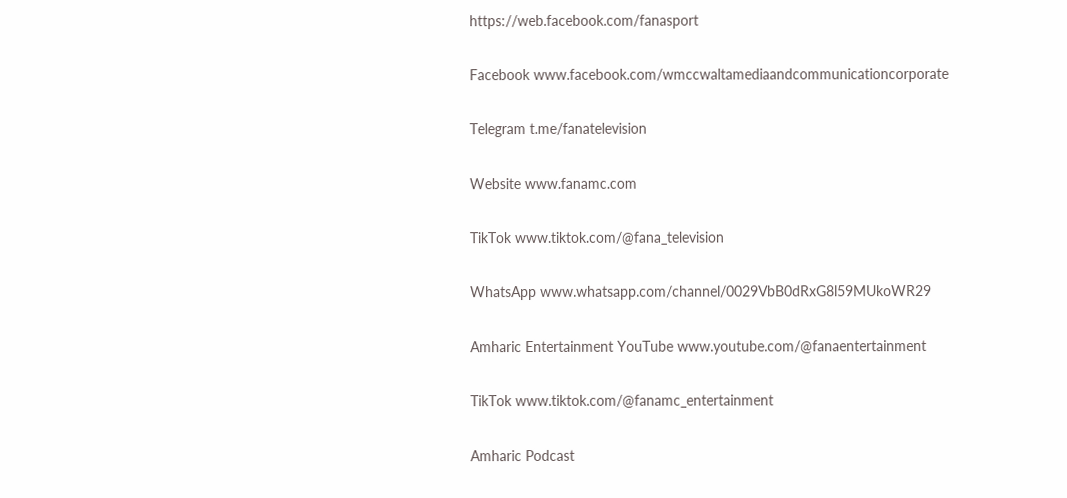https://web.facebook.com/fanasport

Facebook www.facebook.com/wmccwaltamediaandcommunicationcorporate

Telegram t.me/fanatelevision

Website www.fanamc.com

TikTok www.tiktok.com/@fana_television

WhatsApp www.whatsapp.com/channel/0029VbB0dRxG8l59MUkoWR29

Amharic Entertainment YouTube www.youtube.com/@fanaentertainment

TikTok www.tiktok.com/@fanamc_entertainment

Amharic Podcast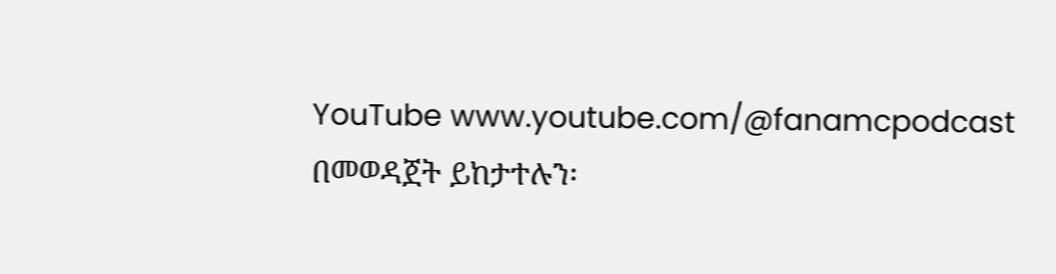YouTube www.youtube.com/@fanamcpodcast በመወዳጀት ይከታተሉን፡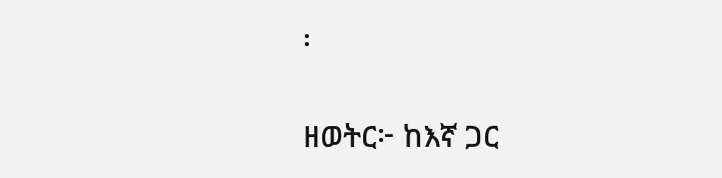፡

ዘወትር፦ ከእኛ ጋር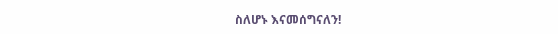ስለሆኑ እናመሰግናለን!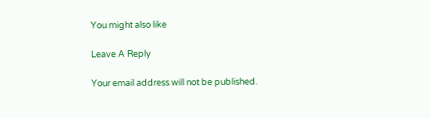You might also like

Leave A Reply

Your email address will not be published.